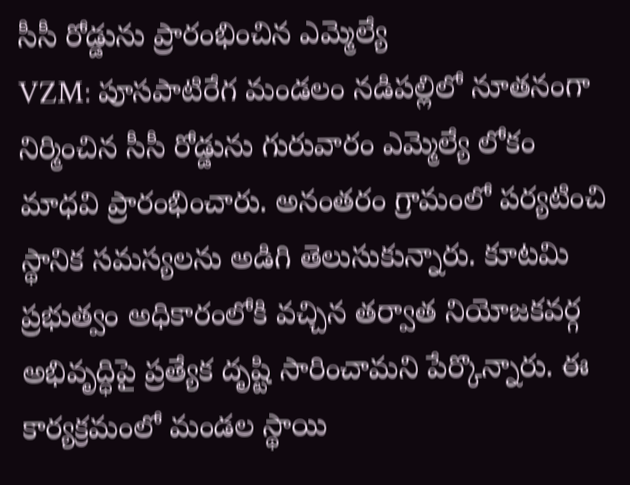సీసీ రోడ్డును ప్రారంభించిన ఎమ్మెల్యే
VZM: పూసపాటిరేగ మండలం నడిపల్లిలో నూతనంగా నిర్మించిన సీసీ రోడ్డును గురువారం ఎమ్మెల్యే లోకం మాధవి ప్రారంభించారు. అనంతరం గ్రామంలో పర్యటించి స్థానిక సమస్యలను అడిగి తెలుసుకున్నారు. కూటమి ప్రభుత్వం అధికారంలోకి వచ్చిన తర్వాత నియోజకవర్గ అభివృద్ధిపై ప్రత్యేక దృష్టి సారించామని పేర్కొన్నారు. ఈ కార్యక్రమంలో మండల స్థాయి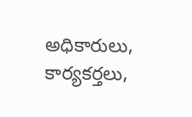అధికారులు, కార్యకర్తలు,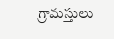గ్రామస్తులు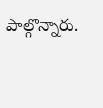పాల్గొన్నారు.